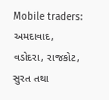Mobile traders: અમદાવાદ, વડોદરા, રાજકોટ, સુરત તથા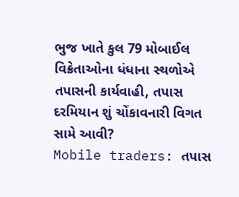ભુજ ખાતે કુલ 79 મોબાઈલ વિક્રેતાઓના ધંધાના સ્થળોએ તપાસની કાર્યવાહી, તપાસ દરમિયાન શું ચોંકાવનારી વિગત સામે આવી?
Mobile traders: તપાસ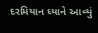દરમિયાન ધ્યાને આવ્યું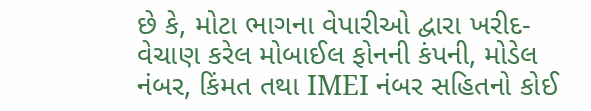છે કે, મોટા ભાગના વેપારીઓ દ્વારા ખરીદ-વેચાણ કરેલ મોબાઈલ ફોનની કંપની, મોડેલ નંબર, કિંમત તથા IMEI નંબર સહિતનો કોઈ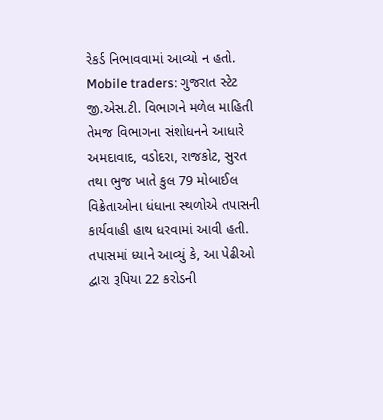રેકર્ડ નિભાવવામાં આવ્યો ન હતો.
Mobile traders: ગુજરાત સ્ટેટ જી.એસ.ટી. વિભાગને મળેલ માહિતી તેમજ વિભાગના સંશોધનને આધારે અમદાવાદ, વડોદરા, રાજકોટ, સુરત તથા ભુજ ખાતે કુલ 79 મોબાઈલ વિક્રેતાઓના ધંધાના સ્થળોએ તપાસની કાર્યવાહી હાથ ધરવામાં આવી હતી. તપાસમાં ધ્યાને આવ્યું કે, આ પેઢીઓ દ્વારા રૂપિયા 22 કરોડની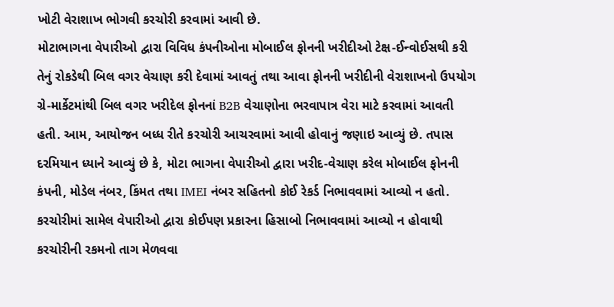ખોટી વેરાશાખ ભોગવી કરચોરી કરવામાં આવી છે.
મોટાભાગના વેપારીઓ દ્વારા વિવિધ કંપનીઓના મોબાઈલ ફોનની ખરીદીઓ ટેક્ષ-ઈન્વોઈસથી કરી તેનું રોકડેથી બિલ વગર વેચાણ કરી દેવામાં આવતું તથા આવા ફોનની ખરીદીની વેરાશાખનો ઉપયોગ ગ્રે-માર્કેટમાંથી બિલ વગર ખરીદેલ ફોનનાં B2B વેચાણોના ભરવાપાત્ર વેરા માટે કરવામાં આવતી હતી. આમ, આયોજન બધ્ધ રીતે કરચોરી આચરવામાં આવી હોવાનું જણાઇ આવ્યું છે. તપાસ દરમિયાન ધ્યાને આવ્યું છે કે, મોટા ભાગના વેપારીઓ દ્વારા ખરીદ-વેચાણ કરેલ મોબાઈલ ફોનની કંપની, મોડેલ નંબર, કિંમત તથા IMEI નંબર સહિતનો કોઈ રેકર્ડ નિભાવવામાં આવ્યો ન હતો.
કરચોરીમાં સામેલ વેપારીઓ દ્વારા કોઈપણ પ્રકારના હિસાબો નિભાવવામાં આવ્યો ન હોવાથી કરચોરીની રકમનો તાગ મેળવવા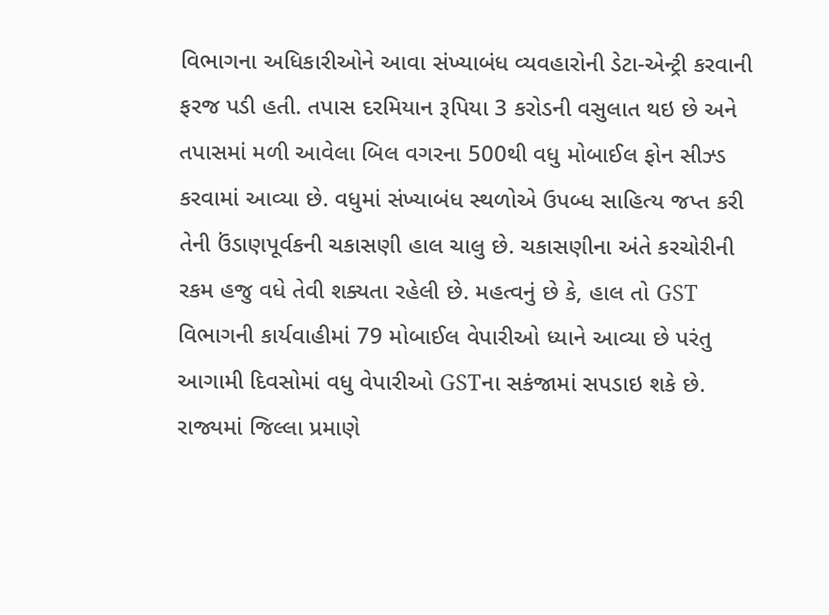વિભાગના અધિકારીઓને આવા સંખ્યાબંધ વ્યવહારોની ડેટા-એન્ટ્રી કરવાની ફરજ પડી હતી. તપાસ દરમિયાન રૂપિયા 3 કરોડની વસુલાત થઇ છે અને તપાસમાં મળી આવેલા બિલ વગરના 500થી વધુ મોબાઈલ ફોન સીઝ્ડ કરવામાં આવ્યા છે. વધુમાં સંખ્યાબંધ સ્થળોએ ઉપબ્ધ સાહિત્ય જપ્ત કરી તેની ઉંડાણપૂર્વકની ચકાસણી હાલ ચાલુ છે. ચકાસણીના અંતે કરચોરીની રકમ હજુ વધે તેવી શક્યતા રહેલી છે. મહત્વનું છે કે, હાલ તો GST વિભાગની કાર્યવાહીમાં 79 મોબાઈલ વેપારીઓ ધ્યાને આવ્યા છે પરંતુ આગામી દિવસોમાં વધુ વેપારીઓ GSTના સકંજામાં સપડાઇ શકે છે.
રાજ્યમાં જિલ્લા પ્રમાણે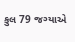કુલ 79 જગ્યાએ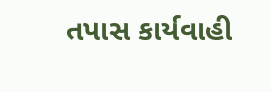તપાસ કાર્યવાહી